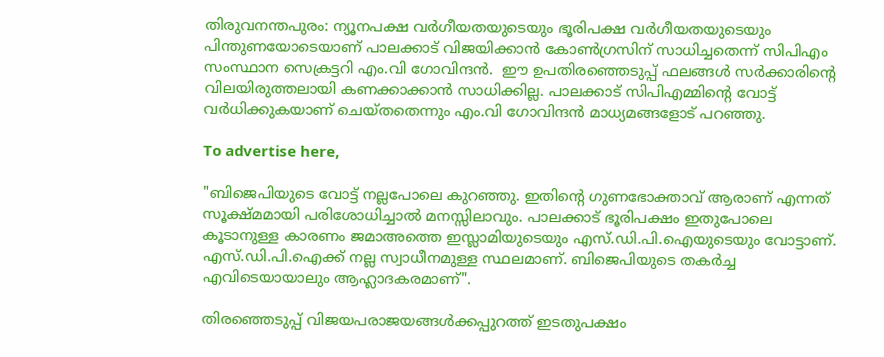തിരുവനന്തപുരം: ന്യൂനപക്ഷ വര്‍ഗീയതയുടെയും ഭൂരിപക്ഷ വര്‍ഗീയതയുടെയും പിന്തുണയോടെയാണ് പാലക്കാട് വിജയിക്കാന്‍ കോണ്‍ഗ്രസിന് സാധിച്ചതെന്ന് സിപിഎം സംസ്ഥാന സെക്രട്ടറി എം.വി ഗോവിന്ദന്‍.  ഈ ഉപതിരഞ്ഞെടുപ്പ് ഫലങ്ങള്‍ സര്‍ക്കാരിന്റെ വിലയിരുത്തലായി കണക്കാക്കാന്‍ സാധിക്കില്ല. പാലക്കാട് സിപിഎമ്മിന്റെ വോട്ട് വര്‍ധിക്കുകയാണ് ചെയ്തതെന്നും എം.വി ഗോവിന്ദന്‍ മാധ്യമങ്ങളോട് പറഞ്ഞു.

To advertise here,

"ബിജെപിയുടെ വോട്ട് നല്ലപോലെ കുറഞ്ഞു. ഇതിന്റെ ഗുണഭോക്താവ് ആരാണ് എന്നത് സൂക്ഷ്മമായി പരിശോധിച്ചാല്‍ മനസ്സിലാവും. പാലക്കാട് ഭൂരിപക്ഷം ഇതുപോലെ കൂടാനുള്ള കാരണം ജമാഅത്തെ ഇസ്ലാമിയുടെയും എസ്.ഡി.പി.ഐയുടെയും വോട്ടാണ്. എസ്.ഡി.പി.ഐക്ക് നല്ല സ്വാധീനമുള്ള സ്ഥലമാണ്. ബിജെപിയുടെ തകര്‍ച്ച എവിടെയായാലും ആഹ്ലാദകരമാണ്".

തിരഞ്ഞെടുപ്പ് വിജയപരാജയങ്ങള്‍ക്കപ്പുറത്ത് ഇടതുപക്ഷം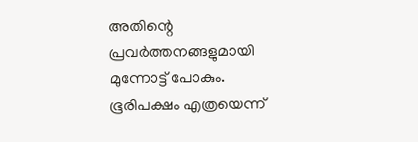അതിന്റെ പ്രവര്‍ത്തനങ്ങളുമായി മുന്നോട്ട് പോകും. ഭൂരിപക്ഷം എത്രയെന്ന്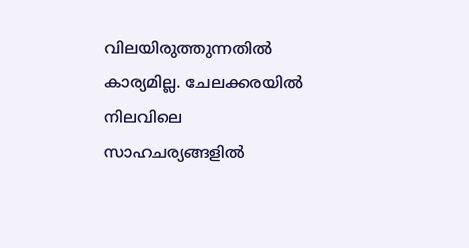വിലയിരുത്തുന്നതില്‍ കാര്യമില്ല. ചേലക്കരയില്‍ നിലവിലെ സാഹചര്യങ്ങളില്‍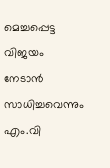മെച്ചപ്പെട്ട വിജയം നേടാന്‍ സാധിച്ചവെന്നും എം.വി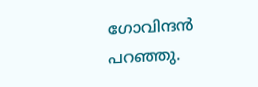ഗോവിന്ദന്‍ പറഞ്ഞു.